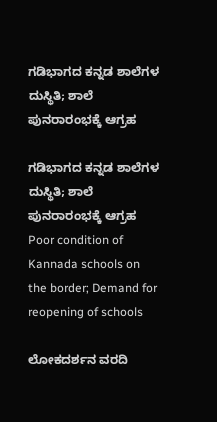ಗಡಿಭಾಗದ ಕನ್ನಡ ಶಾಲೆಗಳ ದುಸ್ಥಿತಿ; ಶಾಲೆ ಪುನರಾರಂಭಕ್ಕೆ ಆಗ್ರಹ

ಗಡಿಭಾಗದ ಕನ್ನಡ ಶಾಲೆಗಳ ದುಸ್ಥಿತಿ; ಶಾಲೆ ಪುನರಾರಂಭಕ್ಕೆ ಆಗ್ರಹ Poor condition of Kannada schools on the border; Demand for reopening of schools

ಲೋಕದರ್ಶನ ವರದಿ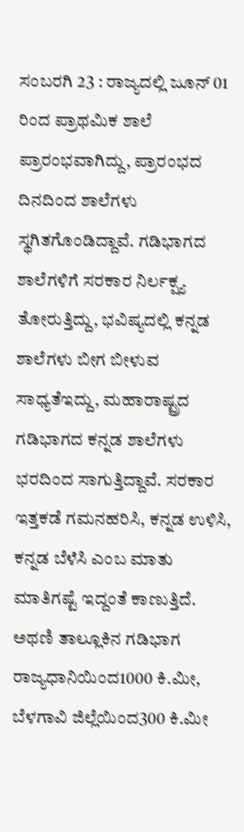ಸಂಬರಗಿ 23 : ರಾಜ್ಯದಲ್ಲಿ ಜೂನ್ 01 ರಿಂದ ಪ್ರಾಥಮಿಕ ಶಾಲೆ ಪ್ರಾರಂಭವಾಗಿದ್ದು, ಪ್ರಾರಂಭದ ದಿನದಿಂದ ಶಾಲೆಗಳು ಸ್ಥಗಿತಗೊಂಡಿದ್ದಾವೆ. ಗಡಿಭಾಗದ ಶಾಲೆಗಳಿಗೆ ಸರಕಾರ ನಿರ್ಲಕ್ಷ್ಯ ತೋರುತ್ತಿದ್ದು, ಭವಿಷ್ಯದಲ್ಲಿ ಕನ್ನಡ ಶಾಲೆಗಳು ಬೀಗ ಬೀಳುವ ಸಾಧ್ಯತೆಇದ್ದು, ಮಹಾರಾಷ್ಟ್ರದ ಗಡಿಭಾಗದ ಕನ್ನಡ ಶಾಲೆಗಳು ಭರದಿಂದ ಸಾಗುತ್ತಿದ್ದಾವೆ. ಸರಕಾರ ಇತ್ತಕಡೆ ಗಮನಹರಿಸಿ, ಕನ್ನಡ ಉಳಿಸಿ, ಕನ್ನಡ ಬೆಳೆಸಿ ಎಂಬ ಮಾತು ಮಾತಿಗಷ್ಟೆ ಇದ್ದಂತೆ ಕಾಣುತ್ತಿದೆ. ಅಥಣಿ ತಾಲ್ಲೂಕಿನ ಗಡಿಭಾಗ ರಾಜ್ಯಧಾನಿಯಿಂದ1000 ಕಿ.ಮೀ, ಬೆಳಗಾವಿ ಜಿಲ್ಲೆಯಿಂದ300 ಕಿ.ಮೀ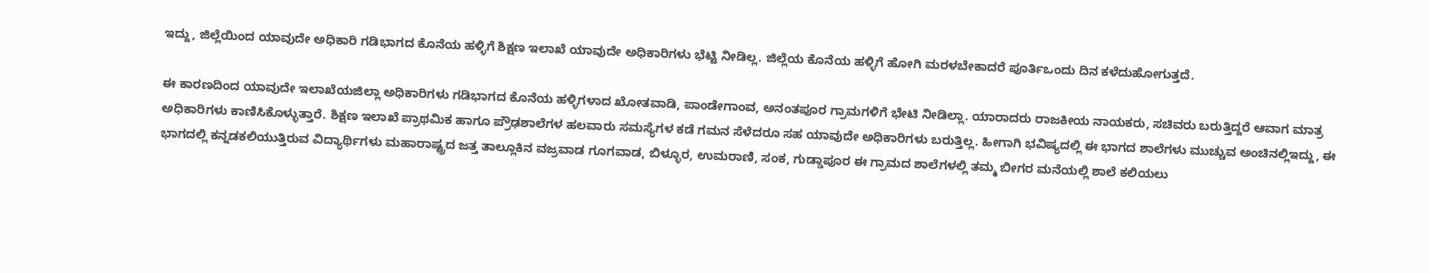ಇದ್ದು, ಜಿಲ್ಲೆಯಿಂದ ಯಾವುದೇ ಅಧಿಕಾರಿ ಗಡಿಭಾಗದ ಕೊನೆಯ ಹಳ್ಳಿಗೆ ಶಿಕ್ಷಣ ಇಲಾಖೆ ಯಾವುದೇ ಅಧಿಕಾರಿಗಳು ಭೆಟ್ಟಿ ನೀಡಿಲ್ಲ. ಜಿಲ್ಲೆಯ ಕೊನೆಯ ಹಳ್ಳಿಗೆ ಹೋಗಿ ಮರಳಬೇಕಾದರೆ ಪೂರ್ತಿಒಂದು ದಿನ ಕಳೆದುಹೋಗುತ್ತದೆ.

ಈ ಕಾರಣದಿಂದ ಯಾವುದೇ ಇಲಾಖೆಯಜಿಲ್ಲಾ ಅಧಿಕಾರಿಗಳು ಗಡಿಭಾಗದ ಕೊನೆಯ ಹಳ್ಳಿಗಳಾದ ಖೋತವಾಡಿ, ಪಾಂಡೇಗಾಂವ, ಅನಂತಪೂರ ಗ್ರಾಮಗಳಿಗೆ ಭೇಟಿ ನೀಡಿಲ್ಲಾ. ಯಾರಾದರು ರಾಜಕೀಯ ನಾಯಕರು, ಸಚಿವರು ಬರುತ್ತಿದ್ದರೆ ಆವಾಗ ಮಾತ್ರ ಅಧಿಕಾರಿಗಳು ಕಾಣಿಸಿಕೊಳ್ಳುತ್ತಾರೆ. ಶಿಕ್ಷಣ ಇಲಾಖೆ ಪ್ರಾಥಮಿಕ ಹಾಗೂ ಪ್ರೌಢಶಾಲೆಗಳ ಹಲವಾರು ಸಮಸ್ಯೆಗಳ ಕಡೆ ಗಮನ ಸೆಳೆದರೂ ಸಹ ಯಾವುದೇ ಅಧಿಕಾರಿಗಳು ಬರುತ್ತಿಲ್ಲ. ಹೀಗಾಗಿ ಭವಿಷ್ಯದಲ್ಲಿ ಈ ಭಾಗದ ಶಾಲೆಗಳು ಮುಚ್ಚುವ ಅಂಚಿನಲ್ಲಿಇದ್ದು, ಈ ಭಾಗದಲ್ಲಿ ಕನ್ನಡಕಲಿಯುತ್ತಿರುವ ವಿದ್ಯಾರ್ಥಿಗಳು ಮಹಾರಾಷ್ಟ್ರದ ಜತ್ತ ತಾಲ್ಲೂಕಿನ ವಜ್ರವಾಡ ಗೂಗವಾಡ, ಬಿಳ್ಳೂರ, ಉಮರಾಣಿ, ಸಂಕ, ಗುಡ್ಡಾಪೂರ ಈ ಗ್ರಾಮದ ಶಾಲೆಗಳಲ್ಲಿ ತಮ್ಮ ಬೀಗರ ಮನೆಯಲ್ಲಿ ಶಾಲೆ ಕಲಿಯಲು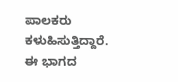ಪಾಲಕರು ಕಳುಹಿಸುತ್ತಿದ್ದಾರೆ. ಈ ಭಾಗದ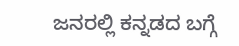ಜನರಲ್ಲಿ ಕನ್ನಡದ ಬಗ್ಗೆ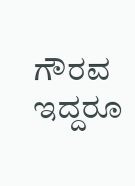ಗೌರವ ಇದ್ದರೂ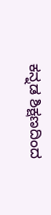ಕನ್ನಡ ಶಿಕ್ಷಣದಿಂದ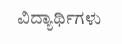ವಿದ್ಯಾರ್ಥಿಗಳು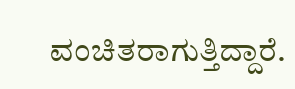ವಂಚಿತರಾಗುತ್ತಿದ್ದಾರೆ.